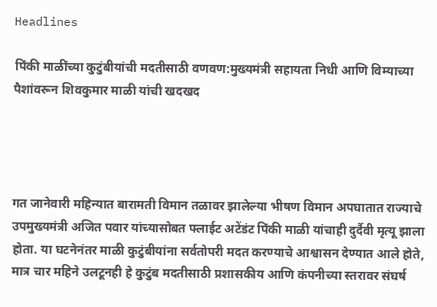Headlines

पिंकी माळींच्या कुटुंबीयांची मदतीसाठी वणवण:मुख्यमंत्री सहायता निधी आणि विम्याच्या पैशांवरून शिवकुमार माळी यांची खदखद




गत जानेवारी महिन्यात बारामती विमान तळावर झालेल्या भीषण विमान अपघातात राज्याचे उपमुख्यमंत्री अजित पवार यांच्यासोबत फ्लाईट अटेंडंट पिंकी माळी यांचाही दुर्दैवी मृत्यू झाला होता. या घटनेनंतर माळी कुटुंबीयांना सर्वतोपरी मदत करण्याचे आश्वासन देण्यात आले होते, मात्र चार महिने उलटूनही हे कुटुंब मदतीसाठी प्रशासकीय आणि कंपनीच्या स्तरावर संघर्ष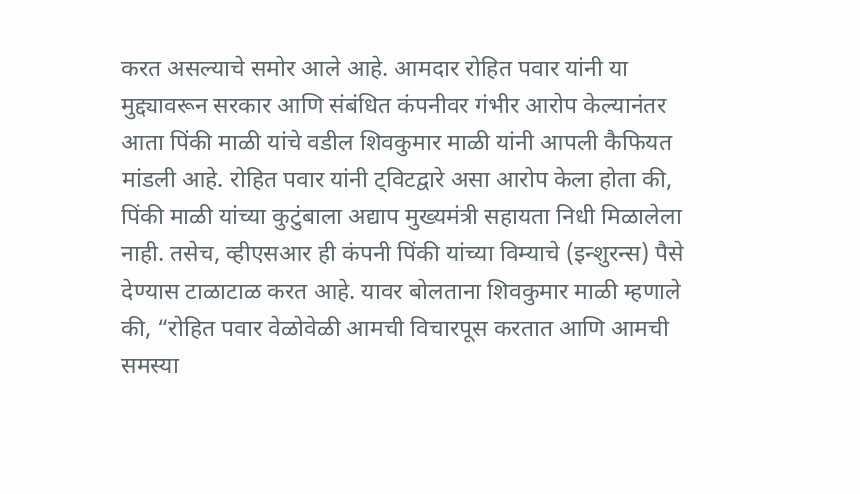करत असल्याचे समोर आले आहे. आमदार रोहित पवार यांनी या मुद्द्यावरून सरकार आणि संबंधित कंपनीवर गंभीर आरोप केल्यानंतर आता पिंकी माळी यांचे वडील शिवकुमार माळी यांनी आपली कैफियत मांडली आहे. रोहित पवार यांनी ट्विटद्वारे असा आरोप केला होता की, पिंकी माळी यांच्या कुटुंबाला अद्याप मुख्यमंत्री सहायता निधी मिळालेला नाही. तसेच, व्हीएसआर ही कंपनी पिंकी यांच्या विम्याचे (इन्शुरन्स) पैसे देण्यास टाळाटाळ करत आहे. यावर बोलताना शिवकुमार माळी म्हणाले की, “रोहित पवार वेळोवेळी आमची विचारपूस करतात आणि आमची समस्या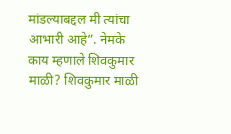मांडल्याबद्दल मी त्यांचा आभारी आहे”. नेमके काय म्हणाले शिवकुमार माळी? शिवकुमार माळी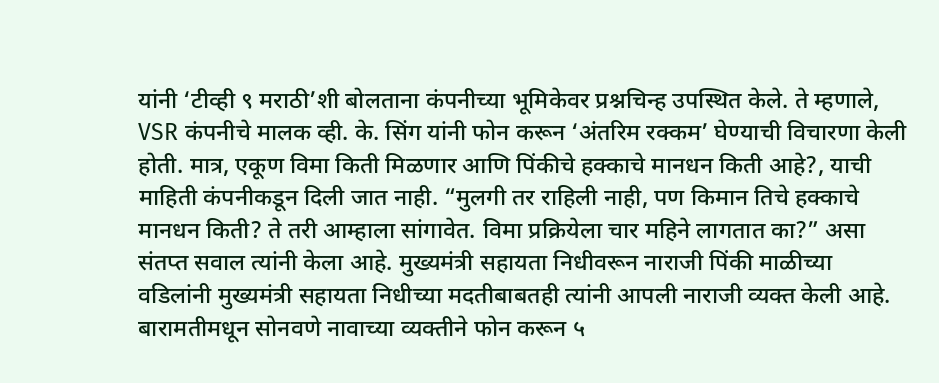यांनी ‘टीव्ही ९ मराठी’शी बोलताना कंपनीच्या भूमिकेवर प्रश्नचिन्ह उपस्थित केले. ते म्हणाले, VSR कंपनीचे मालक व्ही. के. सिंग यांनी फोन करून ‘अंतरिम रक्कम’ घेण्याची विचारणा केली होती. मात्र, एकूण विमा किती मिळणार आणि पिंकीचे हक्काचे मानधन किती आहे?, याची माहिती कंपनीकडून दिली जात नाही. “मुलगी तर राहिली नाही, पण किमान तिचे हक्काचे मानधन किती? ते तरी आम्हाला सांगावेत. विमा प्रक्रियेला चार महिने लागतात का?” असा संतप्त सवाल त्यांनी केला आहे. मुख्यमंत्री सहायता निधीवरून नाराजी पिंकी माळीच्या वडिलांनी मुख्यमंत्री सहायता निधीच्या मदतीबाबतही त्यांनी आपली नाराजी व्यक्त केली आहे. बारामतीमधून सोनवणे नावाच्या व्यक्तीने फोन करून ५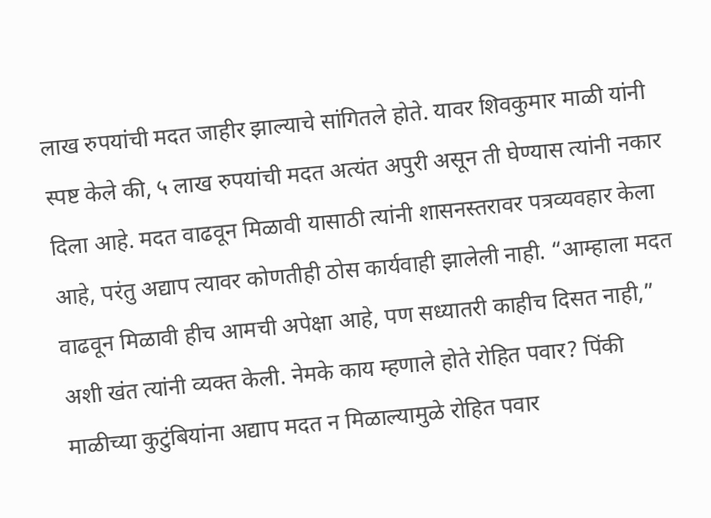लाख रुपयांची मदत जाहीर झाल्याचे सांगितले होते. यावर शिवकुमार माळी यांनी स्पष्ट केले की, ५ लाख रुपयांची मदत अत्यंत अपुरी असून ती घेण्यास त्यांनी नकार दिला आहे. मदत वाढवून मिळावी यासाठी त्यांनी शासनस्तरावर पत्रव्यवहार केला आहे, परंतु अद्याप त्यावर कोणतीही ठोस कार्यवाही झालेली नाही. “आम्हाला मदत वाढवून मिळावी हीच आमची अपेक्षा आहे, पण सध्यातरी काहीच दिसत नाही,” अशी खंत त्यांनी व्यक्त केली. नेमके काय म्हणाले होते रोहित पवार? पिंकी माळीच्या कुटुंबियांना अद्याप मदत न मिळाल्यामुळे रोहित पवार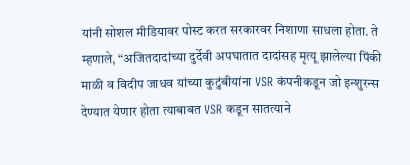यांनी सोशल मीडियावर पोस्ट करत सरकारवर निशाणा साधला होता. ते म्हणाले, “अजितदादांच्या दुर्देवी अपघातात दादांसह मृत्यू झालेल्या पिंकी माळी व विदीप जाधव यांच्या कुटुंबीयांना VSR कंपनीकडून जो इन्शुरन्स देण्यात येणार होता त्याबाबत VSR कडून सातत्याने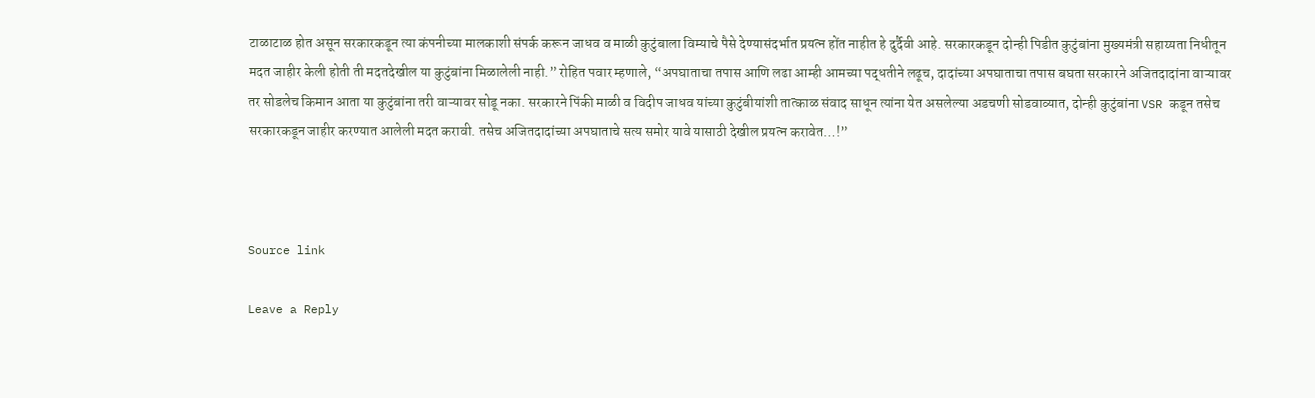टाळाटाळ होत असून सरकारकडून त्या कंपनीच्या मालकाशी संपर्क करून जाधव व माळी कुटुंबाला विम्याचे पैसे देण्यासंदर्भात प्रयत्न होंत नाहीत हे दुर्दैवी आहे. सरकारकडून दोन्ही पिडीत कुटुंबांना मुख्यमंत्री सहाय्यता निधीतून मदत जाहीर केली होती ती मदतदेखील या कुटुंबांना मिळालेली नाही.” रोहित पवार म्हणाले, “अपघाताचा तपास आणि लढा आम्ही आमच्या पद्धतीने लढूच, दादांच्या अपघाताचा तपास बघता सरकारने अजितदादांना वाऱ्यावर तर सोडलेच किमान आता या कुटुंबांना तरी वाऱ्यावर सोडू नका. सरकारने पिंकी माळी व विदीप जाधव यांच्या कुटुंबीयांशी तात्काळ संवाद साधून त्यांना येत असलेल्या अडचणी सोडवाव्यात, दोन्ही कुटुंबांना VSR कडून तसेच सरकारकडून जाहीर करण्यात आलेली मदत करावी. तसेच अजितदादांच्या अपघाताचे सत्य समोर यावे यासाठी देखील प्रयत्न करावेत…!”



Source link

Leave a Reply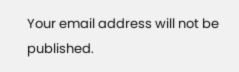Your email address will not be published.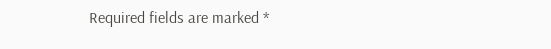Required fields are marked *